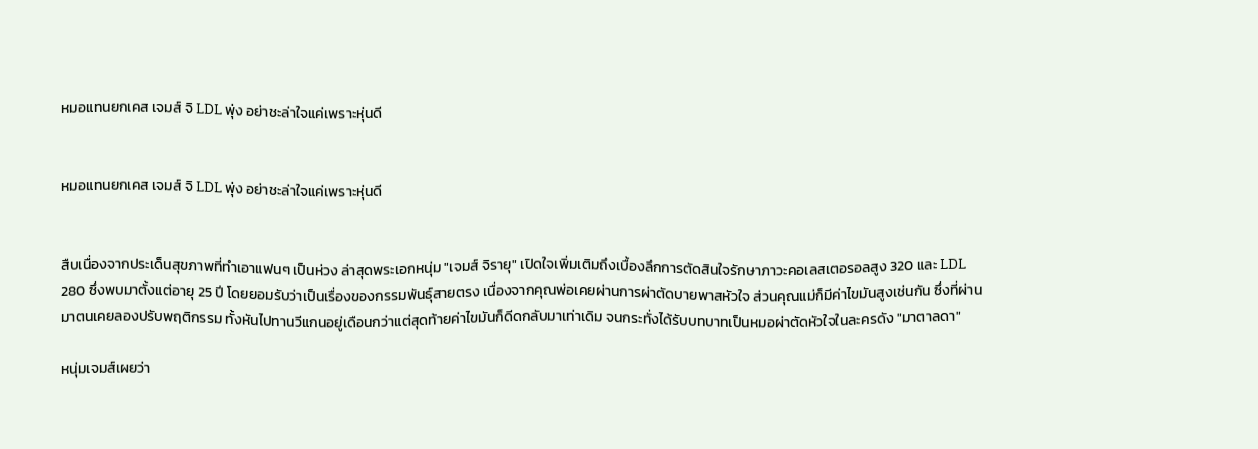หมอแทนยกเคส เจมส์ จิ LDL พุ่ง อย่าชะล่าใจแค่เพราะหุ่นดี


หมอแทนยกเคส เจมส์ จิ LDL พุ่ง อย่าชะล่าใจแค่เพราะหุ่นดี


สืบเนื่องจากประเด็นสุขภาพที่ทำเอาแฟนๆ เป็นห่วง ล่าสุดพระเอกหนุ่ม "เจมส์ จิรายุ" เปิดใจเพิ่มเติมถึงเบื้องลึกการตัดสินใจรักษาภาวะคอเลสเตอรอลสูง 320 และ LDL 280 ซึ่งพบมาตั้งแต่อายุ 25 ปี โดยยอมรับว่าเป็นเรื่องของกรรมพันธุ์สายตรง เนื่องจากคุณพ่อเคยผ่านการผ่าตัดบายพาสหัวใจ ส่วนคุณแม่ก็มีค่าไขมันสูงเช่นกัน ซึ่งที่ผ่านมาตนเคยลองปรับพฤติกรรม ทั้งหันไปทานวีแกนอยู่เดือนกว่าแต่สุดท้ายค่าไขมันก็ดีดกลับมาเท่าเดิม จนกระทั่งได้รับบทบาทเป็นหมอผ่าตัดหัวใจในละครดัง "มาตาลดา"

หนุ่มเจมส์เผยว่า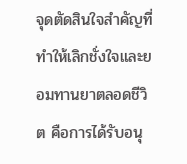จุดตัดสินใจสำคัญที่ทำให้เลิกชั่งใจและยอมทานยาตลอดชีวิต คือการได้รับอนุ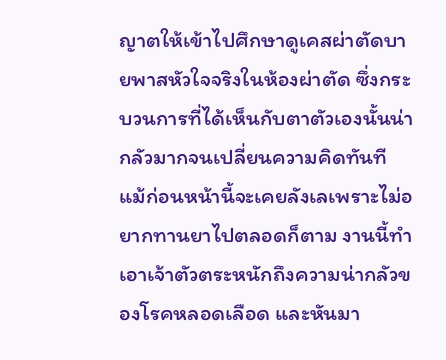ญาตให้เข้าไปศึกษาดูเคสผ่าตัดบายพาสหัวใจจริงในห้องผ่าตัด ซึ่งกระบวนการที่ได้เห็นกับตาตัวเองนั้นน่ากลัวมากจนเปลี่ยนความคิดทันที แม้ก่อนหน้านี้จะเคยลังเลเพราะไม่อยากทานยาไปตลอดก็ตาม งานนี้ทำเอาเจ้าตัวตระหนักถึงความน่ากลัวของโรคหลอดเลือด และหันมา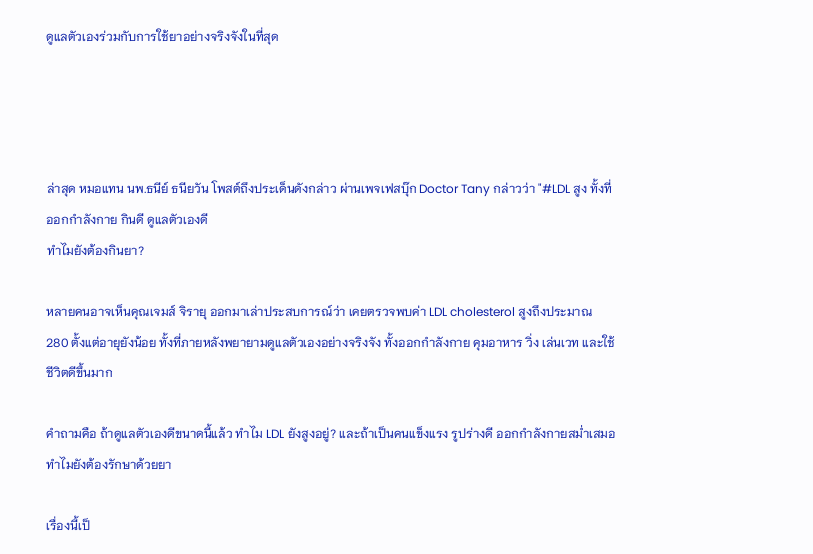ดูแลตัวเองร่วมกับการใช้ยาอย่างจริงจังในที่สุด




ล่าสุด หมอแทน นพ.ธนีย์ ธนียวัน โพสต์ถึงประเด็นดังกล่าว ผ่านเพจเฟสบุ๊ก Doctor Tany กล่าวว่า "#LDL สูง ทั้งที่ออกกำลังกาย กินดี ดูแลตัวเองดี
ทำไมยังต้องกินยา?

หลายคนอาจเห็นคุณเจมส์ จิรายุ ออกมาเล่าประสบการณ์ว่า เคยตรวจพบค่า LDL cholesterol สูงถึงประมาณ 280 ตั้งแต่อายุยังน้อย ทั้งที่ภายหลังพยายามดูแลตัวเองอย่างจริงจัง ทั้งออกกำลังกาย คุมอาหาร วิ่ง เล่นเวท และใช้ชีวิตดีขึ้นมาก

คำถามคือ ถ้าดูแลตัวเองดีขนาดนี้แล้ว ทำไม LDL ยังสูงอยู่? และถ้าเป็นคนแข็งแรง รูปร่างดี ออกกำลังกายสม่ำเสมอ ทำไมยังต้องรักษาด้วยยา

เรื่องนี้เป็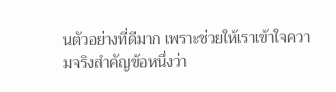นตัวอย่างที่ดีมาก เพราะช่วยให้เราเข้าใจความจริงสำคัญข้อหนึ่งว่า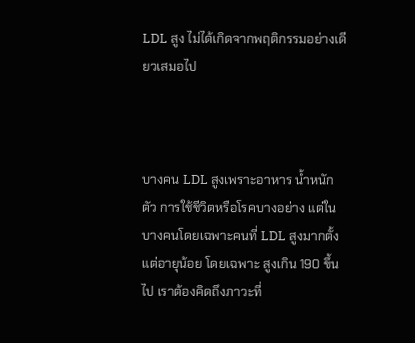LDL สูง ไม่ได้เกิดจากพฤติกรรมอย่างเดียวเสมอไป



บางคน LDL สูงเพราะอาหาร น้ำหนักตัว การใช้ชีวิตหรือโรคบางอย่าง แต่ในบางคนโดยเฉพาะคนที่ LDL สูงมากตั้งแต่อายุน้อย โดยเฉพาะ สูงเกิน 190 ขึ้นไป เราต้องคิดถึงภาวะที่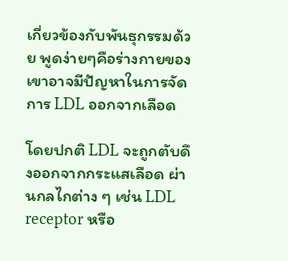เกี่ยวข้องกับพันธุกรรมด้วย พูดง่ายๆคือร่างกายของเขาอาจมีปัญหาในการจัดการ LDL ออกจากเลือด

โดยปกติ LDL จะถูกตับดึงออกจากกระแสเลือด ผ่านกลไกต่าง ๆ เช่น LDL receptor หรือ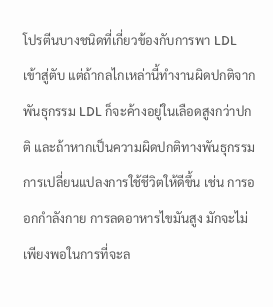โปรตีนบางชนิดที่เกี่ยวข้องกับการพา LDL เข้าสู่ตับ แต่ถ้ากลไกเหล่านี้ทำงานผิดปกติจากพันธุกรรม LDL ก็จะค้างอยู่ในเลือดสูงกว่าปกติ และถ้าหากเป็นความผิดปกติทางพันธุกรรม การเปลี่ยนแปลงการใช้ชีวิตให้ดีขึ้น เช่น การออกกำลังกาย การลดอาหารไขมันสูง มักจะไม่เพียงพอในการที่จะล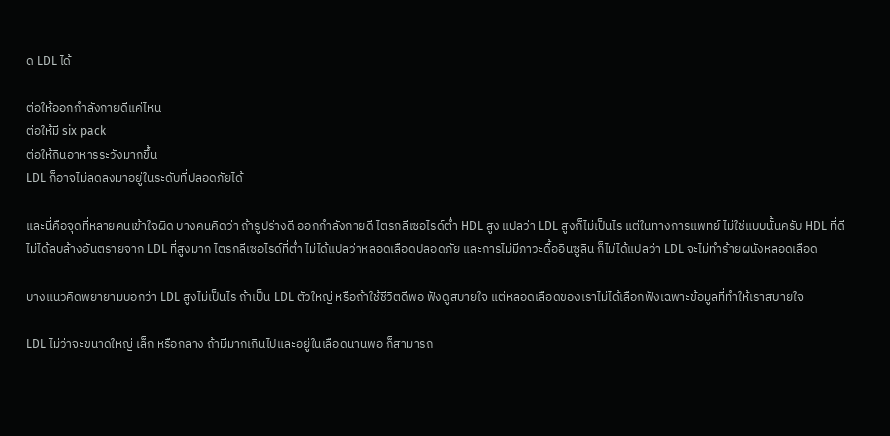ด LDL ได้

ต่อให้ออกกำลังกายดีแค่ไหน
ต่อให้มี six pack
ต่อให้กินอาหารระวังมากขึ้น
LDL ก็อาจไม่ลดลงมาอยู่ในระดับที่ปลอดภัยได้

และนี่คือจุดที่หลายคนเข้าใจผิด บางคนคิดว่า ถ้ารูปร่างดี ออกกำลังกายดี ไตรกลีเซอไรด์ต่ำ HDL สูง แปลว่า LDL สูงก็ไม่เป็นไร แต่ในทางการแพทย์ ไม่ใช่แบบนั้นครับ HDL ที่ดี ไม่ได้ลบล้างอันตรายจาก LDL ที่สูงมาก ไตรกลีเซอไรด์ที่ต่ำ ไม่ได้แปลว่าหลอดเลือดปลอดภัย และการไม่มีภาวะดื้ออินซูลิน ก็ไม่ได้แปลว่า LDL จะไม่ทำร้ายผนังหลอดเลือด

บางแนวคิดพยายามบอกว่า LDL สูงไม่เป็นไร ถ้าเป็น LDL ตัวใหญ่ หรือถ้าใช้ชีวิตดีพอ ฟังดูสบายใจ แต่หลอดเลือดของเราไม่ได้เลือกฟังเฉพาะข้อมูลที่ทำให้เราสบายใจ

LDL ไม่ว่าจะขนาดใหญ่ เล็ก หรือกลาง ถ้ามีมากเกินไปและอยู่ในเลือดนานพอ ก็สามารถ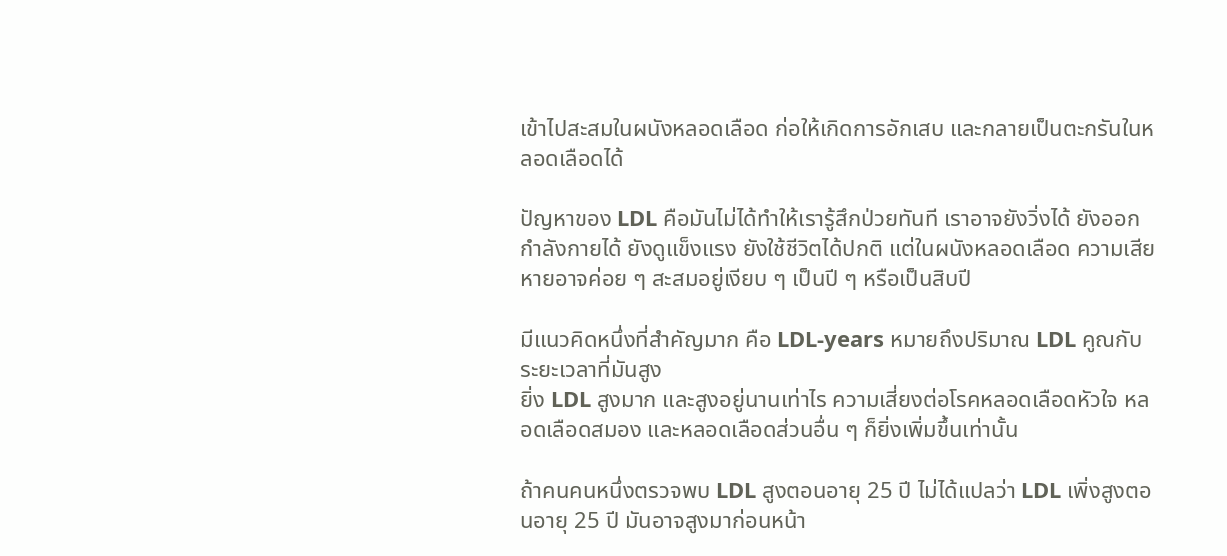เข้าไปสะสมในผนังหลอดเลือด ก่อให้เกิดการอักเสบ และกลายเป็นตะกรันในหลอดเลือดได้

ปัญหาของ LDL คือมันไม่ได้ทำให้เรารู้สึกป่วยทันที เราอาจยังวิ่งได้ ยังออกกำลังกายได้ ยังดูแข็งแรง ยังใช้ชีวิตได้ปกติ แต่ในผนังหลอดเลือด ความเสียหายอาจค่อย ๆ สะสมอยู่เงียบ ๆ เป็นปี ๆ หรือเป็นสิบปี

มีแนวคิดหนึ่งที่สำคัญมาก คือ LDL-years หมายถึงปริมาณ LDL คูณกับระยะเวลาที่มันสูง
ยิ่ง LDL สูงมาก และสูงอยู่นานเท่าไร ความเสี่ยงต่อโรคหลอดเลือดหัวใจ หลอดเลือดสมอง และหลอดเลือดส่วนอื่น ๆ ก็ยิ่งเพิ่มขึ้นเท่านั้น

ถ้าคนคนหนึ่งตรวจพบ LDL สูงตอนอายุ 25 ปี ไม่ได้แปลว่า LDL เพิ่งสูงตอนอายุ 25 ปี มันอาจสูงมาก่อนหน้า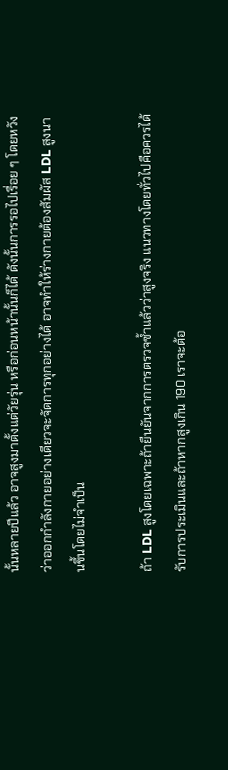นั้นหลายปีแล้ว อาจสูงมาตั้งแต่วัยรุ่น หรือก่อนหน้านั้นก็ได้ ดังนั้นการรอไปเรื่อย ๆ โดยหวังว่าออกกำลังกายอย่างเดียวจะจัดการทุกอย่างได้ อาจทำให้ร่างกายต้องสัมผัส LDL สูงนานขึ้นโดยไม่จำเป็น

ถ้า LDL สูงโดยเฉพาะถ้ายืนยันจากการตรวจซ้ำแล้วว่าสูงจริง แนวทางโดยทั่วไปคือควรได้รับการประเมินและถ้าหากสูงเกิน 190 เราจะต้อ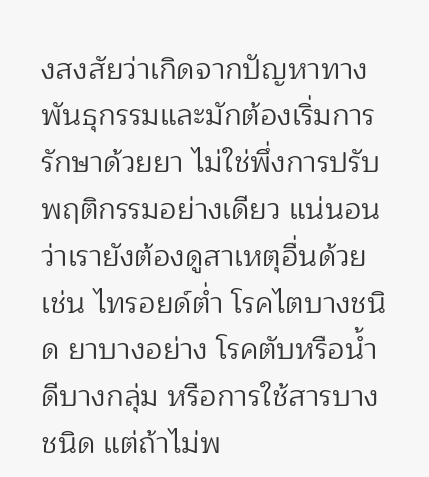งสงสัยว่าเกิดจากปัญหาทางพันธุกรรมและมักต้องเริ่มการรักษาด้วยยา ไม่ใช่พึ่งการปรับพฤติกรรมอย่างเดียว แน่นอนว่าเรายังต้องดูสาเหตุอื่นด้วย เช่น ไทรอยด์ต่ำ โรคไตบางชนิด ยาบางอย่าง โรคตับหรือน้ำดีบางกลุ่ม หรือการใช้สารบางชนิด แต่ถ้าไม่พ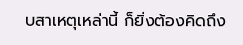บสาเหตุเหล่านี้ ก็ยิ่งต้องคิดถึง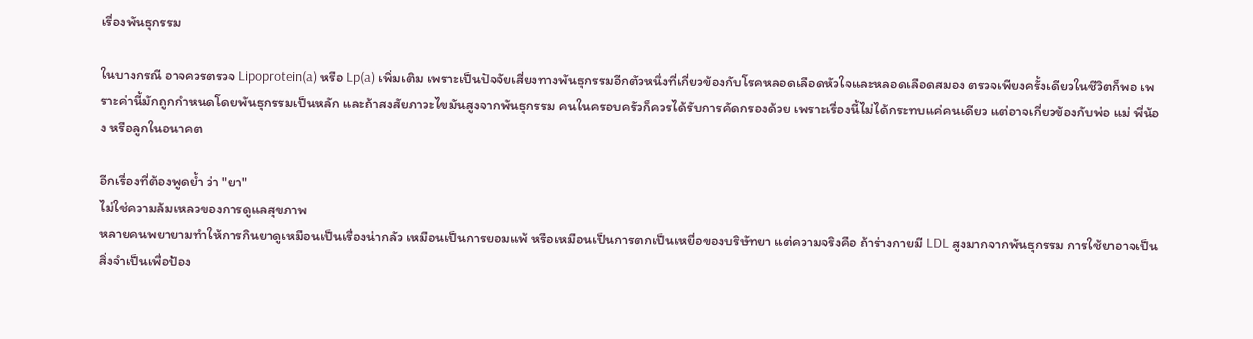เรื่องพันธุกรรม

ในบางกรณี อาจควรตรวจ Lipoprotein(a) หรือ Lp(a) เพิ่มเติม เพราะเป็นปัจจัยเสี่ยงทางพันธุกรรมอีกตัวหนึ่งที่เกี่ยวข้องกับโรคหลอดเลือดหัวใจและหลอดเลือดสมอง ตรวจเพียงครั้งเดียวในชีวิตก็พอ เพราะค่านี้มักถูกกำหนดโดยพันธุกรรมเป็นหลัก และถ้าสงสัยภาวะไขมันสูงจากพันธุกรรม คนในครอบครัวก็ควรได้รับการคัดกรองด้วย เพราะเรื่องนี้ไม่ได้กระทบแค่คนเดียว แต่อาจเกี่ยวข้องกับพ่อ แม่ พี่น้อง หรือลูกในอนาคต

อีกเรื่องที่ต้องพูดย้ำ ว่า "ยา"
ไม่ใช่ความล้มเหลวของการดูแลสุขภาพ
หลายคนพยายามทำให้การกินยาดูเหมือนเป็นเรื่องน่ากลัว เหมือนเป็นการยอมแพ้ หรือเหมือนเป็นการตกเป็นเหยื่อของบริษัทยา แต่ความจริงคือ ถ้าร่างกายมี LDL สูงมากจากพันธุกรรม การใช้ยาอาจเป็นสิ่งจำเป็นเพื่อป้อง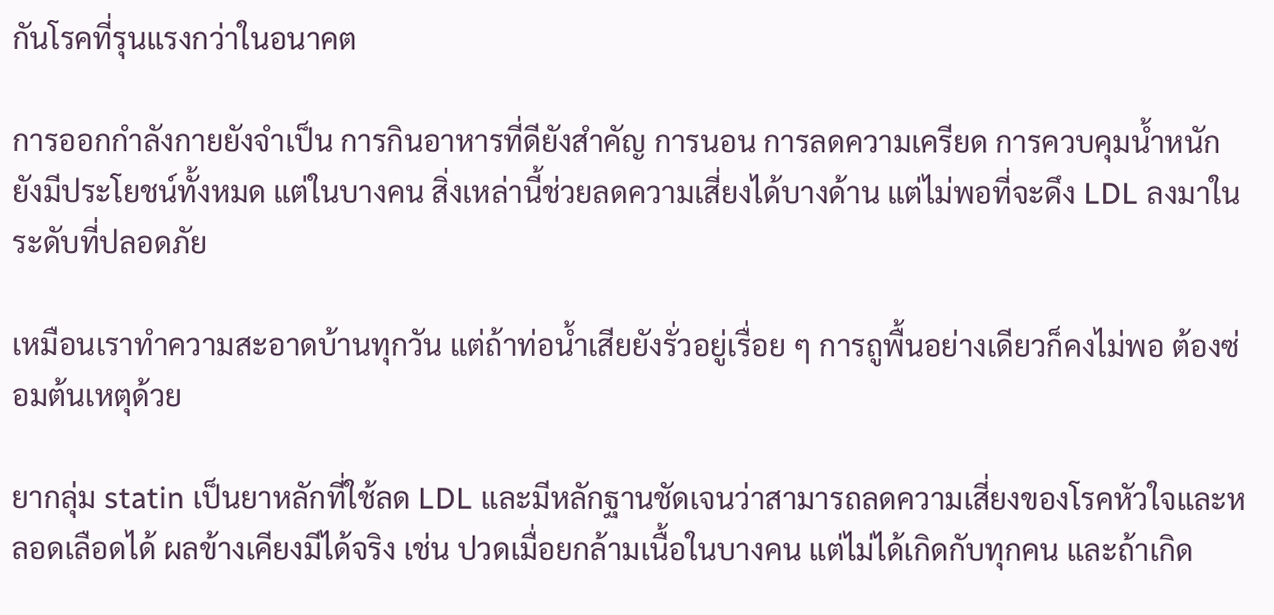กันโรคที่รุนแรงกว่าในอนาคต

การออกกำลังกายยังจำเป็น การกินอาหารที่ดียังสำคัญ การนอน การลดความเครียด การควบคุมน้ำหนัก ยังมีประโยชน์ทั้งหมด แต่ในบางคน สิ่งเหล่านี้ช่วยลดความเสี่ยงได้บางด้าน แต่ไม่พอที่จะดึง LDL ลงมาในระดับที่ปลอดภัย

เหมือนเราทำความสะอาดบ้านทุกวัน แต่ถ้าท่อน้ำเสียยังรั่วอยู่เรื่อย ๆ การถูพื้นอย่างเดียวก็คงไม่พอ ต้องซ่อมต้นเหตุด้วย

ยากลุ่ม statin เป็นยาหลักที่ใช้ลด LDL และมีหลักฐานชัดเจนว่าสามารถลดความเสี่ยงของโรคหัวใจและหลอดเลือดได้ ผลข้างเคียงมีได้จริง เช่น ปวดเมื่อยกล้ามเนื้อในบางคน แต่ไม่ได้เกิดกับทุกคน และถ้าเกิด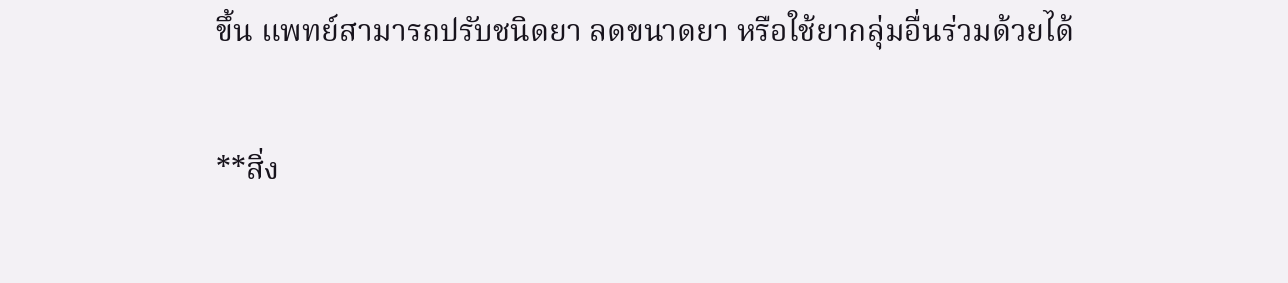ขึ้น แพทย์สามารถปรับชนิดยา ลดขนาดยา หรือใช้ยากลุ่มอื่นร่วมด้วยได้

**สิ่ง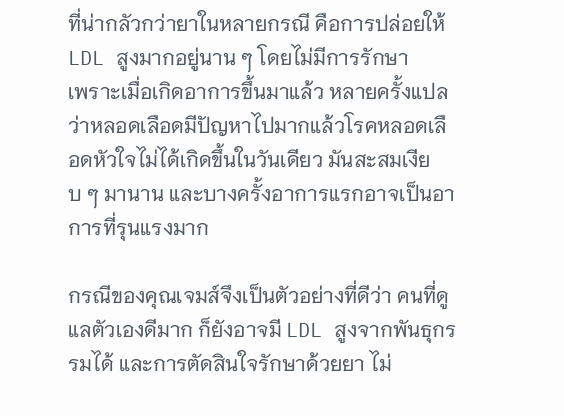ที่น่ากลัวกว่ายาในหลายกรณี คือการปล่อยให้ LDL สูงมากอยู่นาน ๆ โดยไม่มีการรักษา
เพราะเมื่อเกิดอาการขึ้นมาแล้ว หลายครั้งแปลว่าหลอดเลือดมีปัญหาไปมากแล้วโรคหลอดเลือดหัวใจไม่ได้เกิดขึ้นในวันเดียว มันสะสมเงียบ ๆ มานาน และบางครั้งอาการแรกอาจเป็นอาการที่รุนแรงมาก

กรณีของคุณเจมส์จึงเป็นตัวอย่างที่ดีว่า คนที่ดูแลตัวเองดีมาก ก็ยังอาจมี LDL สูงจากพันธุกรรมได้ และการตัดสินใจรักษาด้วยยา ไม่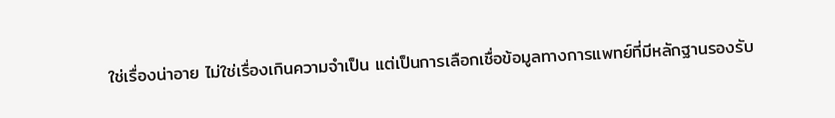ใช่เรื่องน่าอาย ไม่ใช่เรื่องเกินความจำเป็น แต่เป็นการเลือกเชื่อข้อมูลทางการแพทย์ที่มีหลักฐานรองรับ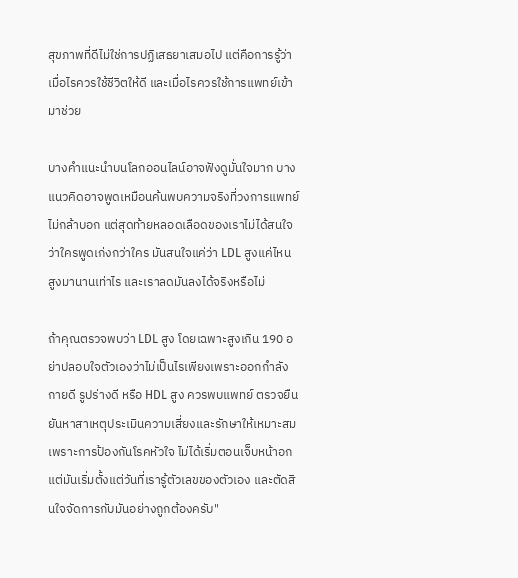สุขภาพที่ดีไม่ใช่การปฏิเสธยาเสมอไป แต่คือการรู้ว่า เมื่อไรควรใช้ชีวิตให้ดี และเมื่อไรควรใช้การแพทย์เข้ามาช่วย

บางคำแนะนำบนโลกออนไลน์อาจฟังดูมั่นใจมาก บางแนวคิดอาจพูดเหมือนค้นพบความจริงที่วงการแพทย์ไม่กล้าบอก แต่สุดท้ายหลอดเลือดของเราไม่ได้สนใจว่าใครพูดเก่งกว่าใคร มันสนใจแค่ว่า LDL สูงแค่ไหน สูงมานานเท่าไร และเราลดมันลงได้จริงหรือไม่

ถ้าคุณตรวจพบว่า LDL สูง โดยเฉพาะสูงเกิน 190 อย่าปลอบใจตัวเองว่าไม่เป็นไรเพียงเพราะออกกำลังกายดี รูปร่างดี หรือ HDL สูง ควรพบแพทย์ ตรวจยืนยันหาสาเหตุประเมินความเสี่ยงและรักษาให้เหมาะสมเพราะการป้องกันโรคหัวใจ ไม่ได้เริ่มตอนเจ็บหน้าอกแต่มันเริ่มตั้งแต่วันที่เรารู้ตัวเลขของตัวเอง และตัดสินใจจัดการกับมันอย่างถูกต้องครับ"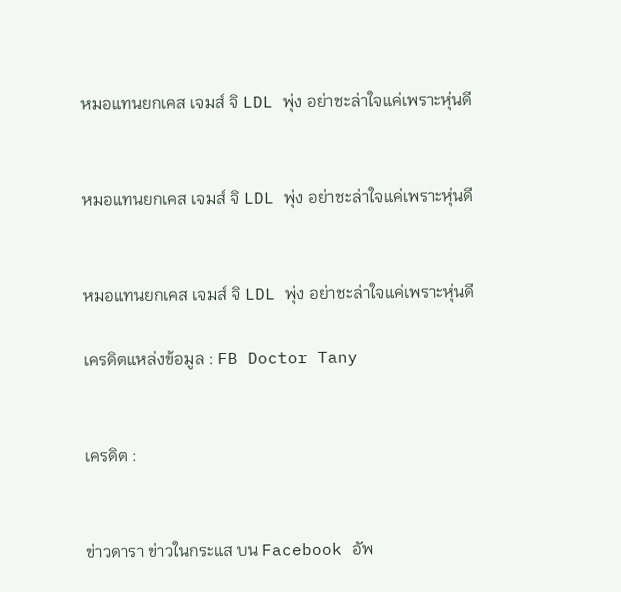หมอแทนยกเคส เจมส์ จิ LDL พุ่ง อย่าชะล่าใจแค่เพราะหุ่นดี


หมอแทนยกเคส เจมส์ จิ LDL พุ่ง อย่าชะล่าใจแค่เพราะหุ่นดี


หมอแทนยกเคส เจมส์ จิ LDL พุ่ง อย่าชะล่าใจแค่เพราะหุ่นดี

เครดิตแหล่งข้อมูล : FB Doctor Tany


เครดิต :


ข่าวดารา ข่าวในกระแส บน Facebook อัพ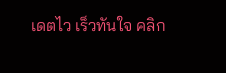เดตไว เร็วทันใจ คลิก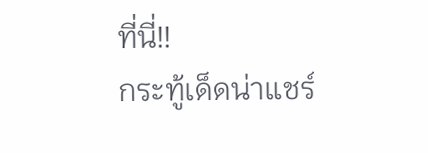ที่นี่!!
กระทู้เด็ดน่าแชร์